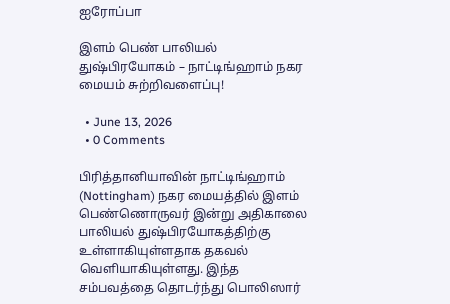ஐரோப்பா

இளம் பெண் பாலியல் துஷ்பிரயோகம் – நாட்டிங்ஹாம் நகர மையம் சுற்றிவளைப்பு!

  • June 13, 2026
  • 0 Comments

பிரித்தானியாவின் நாட்டிங்ஹாம் (Nottingham) நகர மையத்தில் இளம் பெண்ணொருவர் இன்று அதிகாலை பாலியல் துஷ்பிரயோகத்திற்கு உள்ளாகியுள்ளதாக தகவல் வெளியாகியுள்ளது. இந்த சம்பவத்தை தொடர்ந்து பொலிஸார்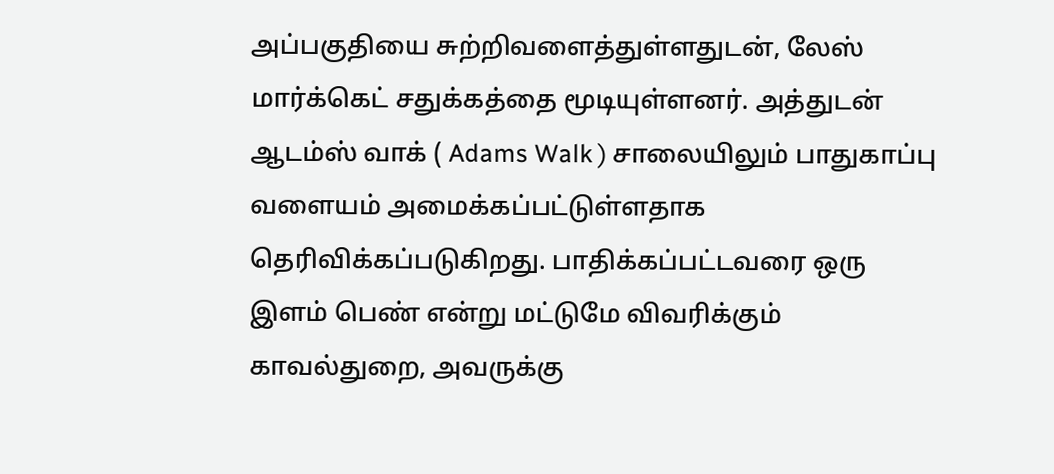அப்பகுதியை சுற்றிவளைத்துள்ளதுடன், லேஸ் மார்க்கெட் சதுக்கத்தை மூடியுள்ளனர். அத்துடன் ஆடம்ஸ் வாக் ( Adams Walk ) சாலையிலும் பாதுகாப்பு வளையம் அமைக்கப்பட்டுள்ளதாக தெரிவிக்கப்படுகிறது. பாதிக்கப்பட்டவரை ஒரு இளம் பெண் என்று மட்டுமே விவரிக்கும் காவல்துறை, அவருக்கு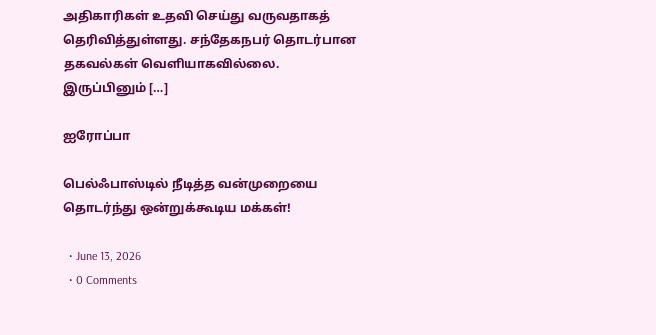அதிகாரிகள் உதவி செய்து வருவதாகத் தெரிவித்துள்ளது. சந்தேகநபர் தொடர்பான தகவல்கள் வெளியாகவில்லை. இருப்பினும் […]

ஐரோப்பா

பெல்ஃபாஸ்டில் நீடித்த வன்முறையை தொடர்ந்து ஒன்றுக்கூடிய மக்கள்!

  • June 13, 2026
  • 0 Comments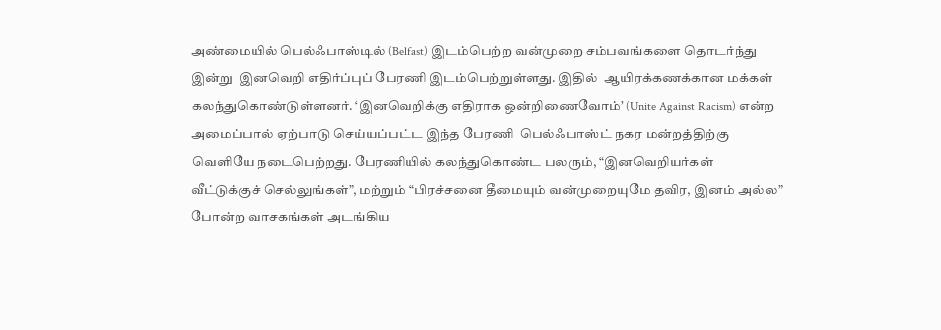அண்மையில் பெல்ஃபாஸ்டில் (Belfast) இடம்பெற்ற வன்முறை சம்பவங்களை தொடர்ந்து இன்று  இனவெறி எதிர்ப்புப் பேரணி இடம்பெற்றுள்ளது. இதில்  ஆயிரக்கணக்கான மக்கள் கலந்துகொண்டுள்ளனர். ‘இனவெறிக்கு எதிராக ஒன்றிணைவோம்’ (Unite Against Racism) என்ற அமைப்பால் ஏற்பாடு செய்யப்பட்ட இந்த பேரணி  பெல்ஃபாஸ்ட் நகர மன்றத்திற்கு வெளியே நடைபெற்றது. பேரணியில் கலந்துகொண்ட பலரும், “இனவெறியர்கள் வீட்டுக்குச் செல்லுங்கள்”, மற்றும் “பிரச்சனை தீமையும் வன்முறையுமே தவிர, இனம் அல்ல” போன்ற வாசகங்கள் அடங்கிய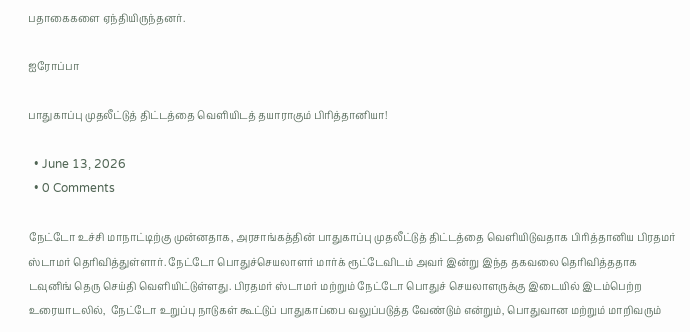பதாகைகளை ஏந்தியிருந்தனர்.

ஐரோப்பா

பாதுகாப்பு முதலீட்டுத் திட்டத்தை வெளியிடத் தயாராகும் பிரித்தானியா!

  • June 13, 2026
  • 0 Comments

நேட்டோ உச்சி மாநாட்டிற்கு முன்னதாக, அரசாங்கத்தின் பாதுகாப்பு முதலீட்டுத் திட்டத்தை வெளியிடுவதாக பிரித்தானிய பிரதமர் ஸ்டாமர் தெரிவித்துள்ளார். நேட்டோ பொதுச்செயலாளர் மார்க் ரூட்டேவிடம் அவர் இன்று இந்த தகவலை தெரிவித்ததாக டவுனிங் தெரு செய்தி வெளியிட்டுள்ளது. பிரதமர் ஸ்டாமர் மற்றும் நேட்டோ பொதுச் செயலாளருக்கு இடையில் இடம்பெற்ற உரையாடலில்,  நேட்டோ உறுப்பு நாடுகள் கூட்டுப் பாதுகாப்பை வலுப்படுத்த வேண்டும் என்றும், பொதுவான மற்றும் மாறிவரும்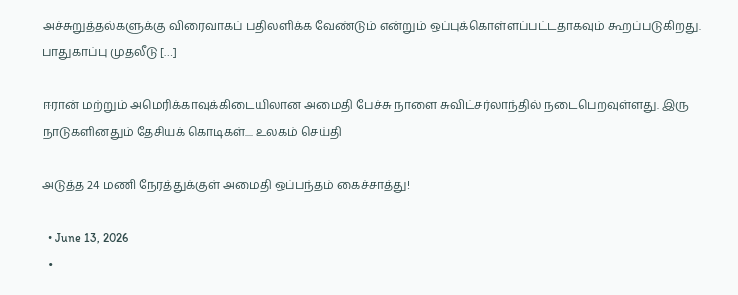அச்சுறுத்தல்களுக்கு விரைவாகப் பதிலளிக்க வேண்டும் என்றும் ஒப்புக்கொள்ளப்பட்டதாகவும் கூறப்படுகிறது. பாதுகாப்பு முதலீடு […]

ஈரான் மற்றும் அமெரிக்காவுக்கிடையிலான அமைதி பேச்சு நாளை சுவிட்சர்லாந்தில் நடைபெறவுள்ளது. இரு நாடுகளினதும் தேசியக் கொடிகள்.... உலகம் செய்தி

அடுத்த 24 மணி நேரத்துக்குள் அமைதி ஒப்பந்தம் கைச்சாத்து!

  • June 13, 2026
  •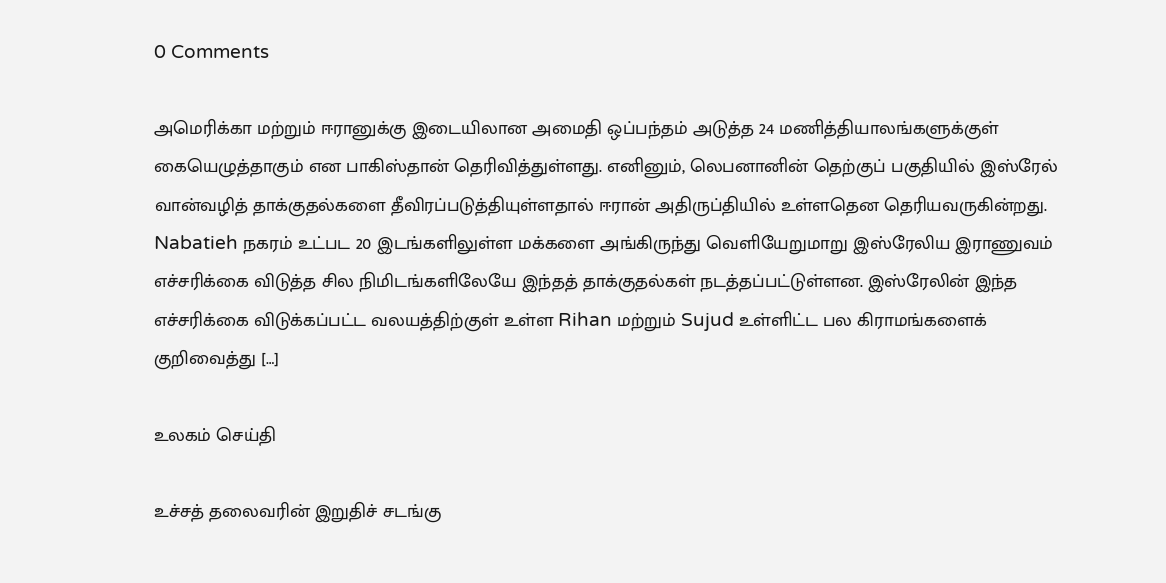0 Comments

அமெரிக்கா மற்றும் ஈரானுக்கு இடையிலான அமைதி ஒப்பந்தம் அடுத்த 24 மணித்தியாலங்களுக்குள் கையெழுத்தாகும் என பாகிஸ்தான் தெரிவித்துள்ளது. எனினும், லெபனானின் தெற்குப் பகுதியில் இஸ்ரேல் வான்வழித் தாக்குதல்களை தீவிரப்படுத்தியுள்ளதால் ஈரான் அதிருப்தியில் உள்ளதென தெரியவருகின்றது. Nabatieh நகரம் உட்பட 20 இடங்களிலுள்ள மக்களை அங்கிருந்து வெளியேறுமாறு இஸ்ரேலிய இராணுவம் எச்சரிக்கை விடுத்த சில நிமிடங்களிலேயே இந்தத் தாக்குதல்கள் நடத்தப்பட்டுள்ளன. இஸ்ரேலின் இந்த எச்சரிக்கை விடுக்கப்பட்ட வலயத்திற்குள் உள்ள Rihan மற்றும் Sujud உள்ளிட்ட பல கிராமங்களைக் குறிவைத்து […]

உலகம் செய்தி

உச்சத் தலைவரின் இறுதிச் சடங்கு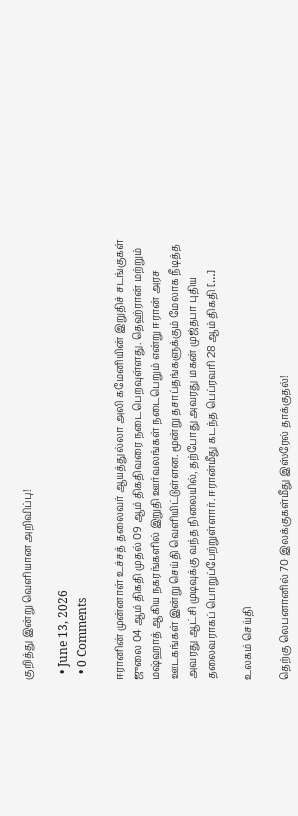குறித்து இன்று வெளியான அறிவிப்பு!

  • June 13, 2026
  • 0 Comments

ஈரானின் முன்னாள் உச்சத் தலைவர் ஆயத்துல்லா அலி கமேனியின் இறுதிச் சடங்குகள் ஜுலை 04 ஆம் திகதி முதல் 09 ஆம் திகதிவரை நடைபெறவுள்ளது. தெஹ்ரான் மற்றும் மஷ்ஹாத் ஆகிய நகரங்களில் இறுதி ஊர்வலங்கள் நடைபெறும் என்று ஈரான் அரச ஊடகங்கள் இன்று செய்தி வெளியிட்டுள்ளன. மூன்று தசாப்தங்களுக்கும் மேலாக நீடித்த அவரது ஆட்சி முடிவுக்கு வந்த நிலையில், தற்போது அவரது மகன் முஜ்தபா புதிய தலைவராகப் பொறுப்பேற்றுள்ளார். ஈரான்மீது கடந்த பெப்ரவரி 28 ஆம் திகதி […]

உலகம் செய்தி

தெற்கு லெபனானில் 70 இலக்குகள்மீது இஸ்ரேல் தாக்குதல்!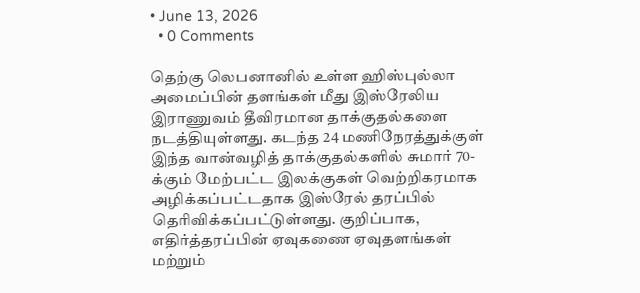• June 13, 2026
  • 0 Comments

தெற்கு லெபனானில் உள்ள ஹிஸ்புல்லா அமைப்பின் தளங்கள் மீது இஸ்ரேலிய இராணுவம் தீவிரமான தாக்குதல்களை நடத்தியுள்ளது. கடந்த 24 மணிநேரத்துக்குள் இந்த வான்வழித் தாக்குதல்களில் சுமார் 70-க்கும் மேற்பட்ட இலக்குகள் வெற்றிகரமாக அழிக்கப்பட்டதாக இஸ்ரேல் தரப்பில் தெரிவிக்கப்பட்டுள்ளது. குறிப்பாக, எதிர்த்தரப்பின் ஏவுகணை ஏவுதளங்கள் மற்றும்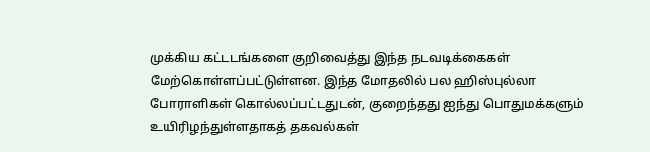முக்கிய கட்டடங்களை குறிவைத்து இந்த நடவடிக்கைகள் மேற்கொள்ளப்பட்டுள்ளன. இந்த மோதலில் பல ஹிஸ்புல்லா போராளிகள் கொல்லப்பட்டதுடன், குறைந்தது ஐந்து பொதுமக்களும் உயிரிழந்துள்ளதாகத் தகவல்கள்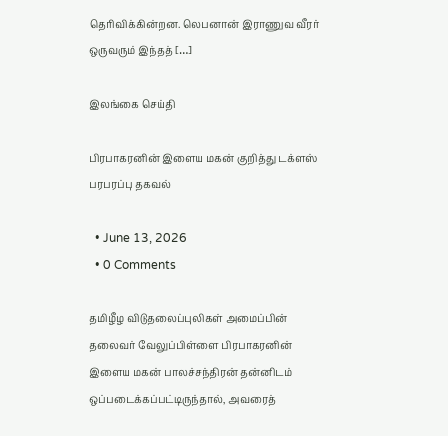தெரிவிக்கின்றன. லெபனான் இராணுவ வீரர் ஒருவரும் இந்தத் […]

இலங்கை செய்தி

பிரபாகரனின் இளைய மகன் குறித்து டக்ளஸ் பரபரப்பு தகவல்

  • June 13, 2026
  • 0 Comments

தமிழீழ விடுதலைப்புலிகள் அமைப்பின் தலைவர் வேலுப்பிள்ளை பிரபாகரனின் இளைய மகன் பாலச்சந்திரன் தன்னிடம் ஒப்படைக்கப்பட்டிருந்தால், அவரைத்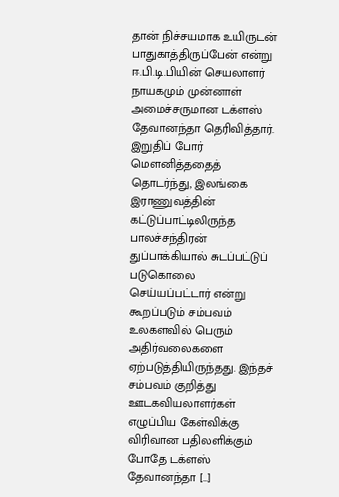தான் நிச்சயமாக உயிருடன் பாதுகாத்திருப்பேன் என்று ஈ.பி.டி.பியின் செயலாளர் நாயகமும் முன்னாள் அமைச்சருமான டக்ளஸ் தேவானந்தா தெரிவித்தார். இறுதிப் போர் மௌனித்ததைத் தொடர்ந்து, இலங்கை இராணுவத்தின் கட்டுப்பாட்டிலிருந்த பாலச்சந்திரன் துப்பாக்கியால் சுடப்பட்டுப் படுகொலை செய்யப்பட்டார் என்று கூறப்படும் சம்பவம் உலகளவில் பெரும் அதிர்வலைகளை ஏற்படுத்தியிருந்தது. இந்தச் சம்பவம் குறித்து ஊடகவியலாளர்கள் எழுப்பிய கேள்விக்கு விரிவான பதிலளிக்கும் போதே டக்ளஸ் தேவானந்தா […]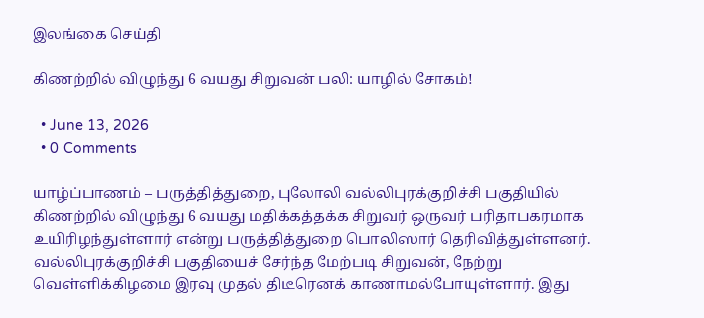இலங்கை செய்தி

கிணற்றில் விழுந்து 6 வயது சிறுவன் பலி: யாழில் சோகம்!

  • June 13, 2026
  • 0 Comments

யாழ்ப்பாணம் – பருத்தித்துறை, புலோலி வல்லிபுரக்குறிச்சி பகுதியில் கிணற்றில் விழுந்து 6 வயது மதிக்கத்தக்க சிறுவர் ஒருவர் பரிதாபகரமாக உயிரிழந்துள்ளார் என்று பருத்தித்துறை பொலிஸார் தெரிவித்துள்ளனர். வல்லிபுரக்குறிச்சி பகுதியைச் சேர்ந்த மேற்படி சிறுவன், நேற்று வெள்ளிக்கிழமை இரவு முதல் திடீரெனக் காணாமல்போயுள்ளார். இது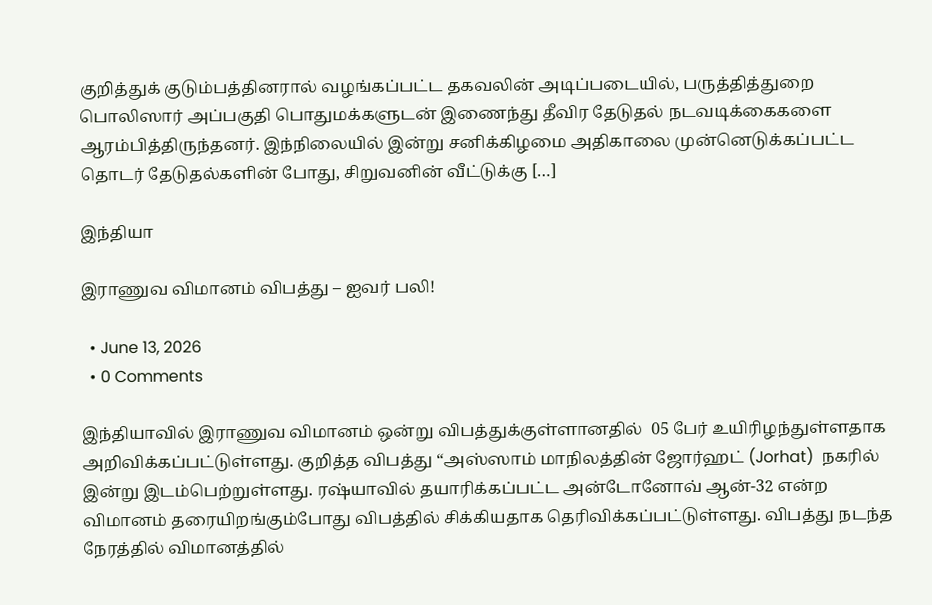குறித்துக் குடும்பத்தினரால் வழங்கப்பட்ட தகவலின் அடிப்படையில், பருத்தித்துறை பொலிஸார் அப்பகுதி பொதுமக்களுடன் இணைந்து தீவிர தேடுதல் நடவடிக்கைகளை ஆரம்பித்திருந்தனர். இந்நிலையில் இன்று சனிக்கிழமை அதிகாலை முன்னெடுக்கப்பட்ட தொடர் தேடுதல்களின் போது, சிறுவனின் வீட்டுக்கு […]

இந்தியா

இராணுவ விமானம் விபத்து – ஐவர் பலி!

  • June 13, 2026
  • 0 Comments

இந்தியாவில் இராணுவ விமானம் ஒன்று விபத்துக்குள்ளானதில்  05 பேர் உயிரிழந்துள்ளதாக அறிவிக்கப்பட்டுள்ளது. குறித்த விபத்து “அஸ்ஸாம் மாநிலத்தின் ஜோர்ஹட் (Jorhat)  நகரில் இன்று இடம்பெற்றுள்ளது. ரஷ்யாவில் தயாரிக்கப்பட்ட அன்டோனோவ் ஆன்-32 என்ற விமானம் தரையிறங்கும்போது விபத்தில் சிக்கியதாக தெரிவிக்கப்பட்டுள்ளது. விபத்து நடந்த நேரத்தில் விமானத்தில்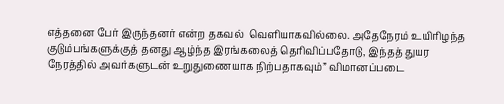எத்தனை பேர் இருந்தனர் என்ற தகவல்  வெளியாகவில்லை. அதேநேரம் உயிரிழந்த குடும்பங்களுக்குத் தனது ஆழ்ந்த இரங்கலைத் தெரிவிப்பதோடு, இந்தத் துயர நேரத்தில் அவர்களுடன் உறுதுணையாக நிற்பதாகவும்” விமானப்படை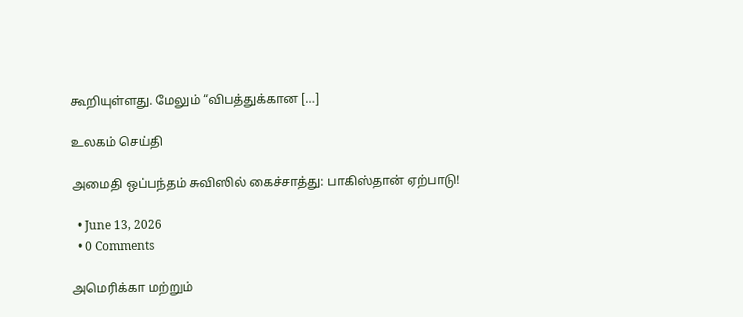கூறியுள்ளது. மேலும் “விபத்துக்கான […]

உலகம் செய்தி

அமைதி ஒப்பந்தம் சுவிஸில் கைச்சாத்து: பாகிஸ்தான் ஏற்பாடு!

  • June 13, 2026
  • 0 Comments

அமெரிக்கா மற்றும்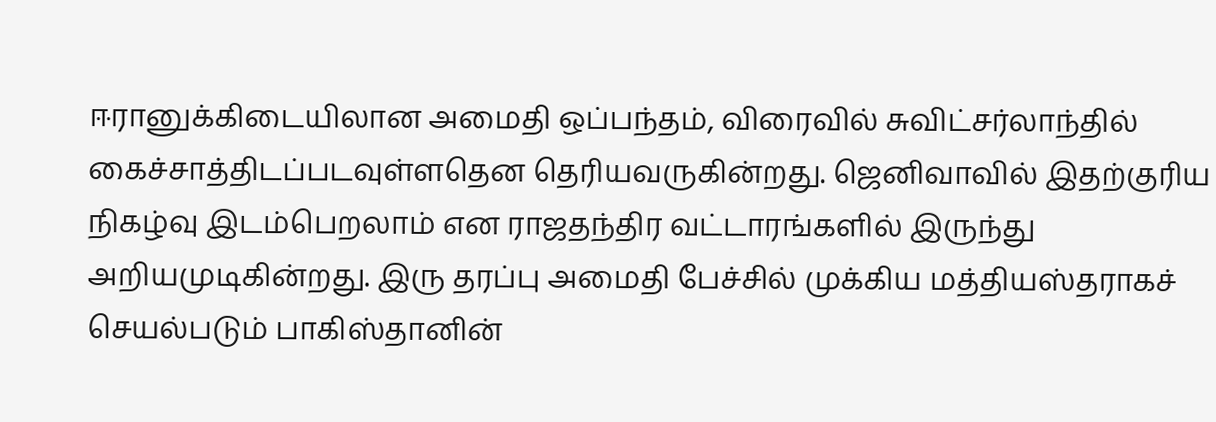ஈரானுக்கிடையிலான அமைதி ஒப்பந்தம், விரைவில் சுவிட்சர்லாந்தில் கைச்சாத்திடப்படவுள்ளதென தெரியவருகின்றது. ஜெனிவாவில் இதற்குரிய நிகழ்வு இடம்பெறலாம் என ராஜதந்திர வட்டாரங்களில் இருந்து அறியமுடிகின்றது. இரு தரப்பு அமைதி பேச்சில் முக்கிய மத்தியஸ்தராகச் செயல்படும் பாகிஸ்தானின்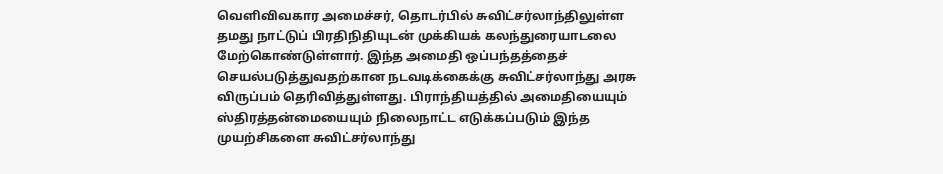வெளிவிவகார அமைச்சர், தொடர்பில் சுவிட்சர்லாந்திலுள்ள தமது நாட்டுப் பிரதிநிதியுடன் முக்கியக் கலந்துரையாடலை மேற்கொண்டுள்ளார். இந்த அமைதி ஒப்பந்தத்தைச் செயல்படுத்துவதற்கான நடவடிக்கைக்கு சுவிட்சர்லாந்து அரசு விருப்பம் தெரிவித்துள்ளது. பிராந்தியத்தில் அமைதியையும் ஸ்திரத்தன்மையையும் நிலைநாட்ட எடுக்கப்படும் இந்த முயற்சிகளை சுவிட்சர்லாந்து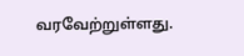வரவேற்றுள்ளது.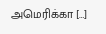அமெரிக்கா […]